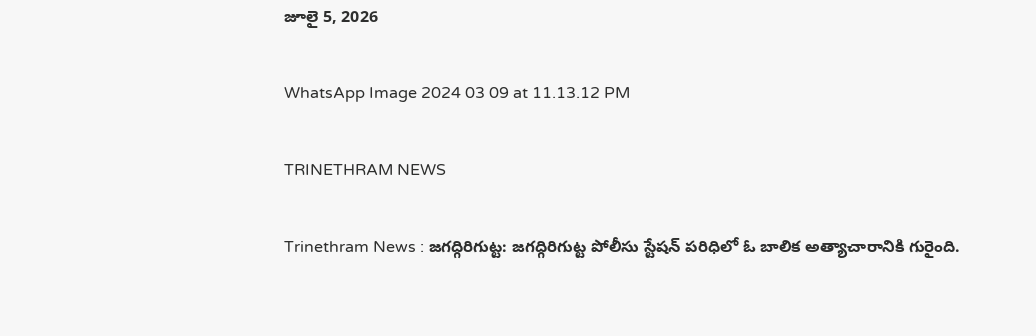జూలై 5, 2026

WhatsApp Image 2024 03 09 at 11.13.12 PM

TRINETHRAM NEWS

Trinethram News : జగద్గిరిగుట్ట: జగద్గిరిగుట్ట పోలీసు స్టేషన్‌ పరిధిలో ఓ బాలిక అత్యాచారానికి గురైంది.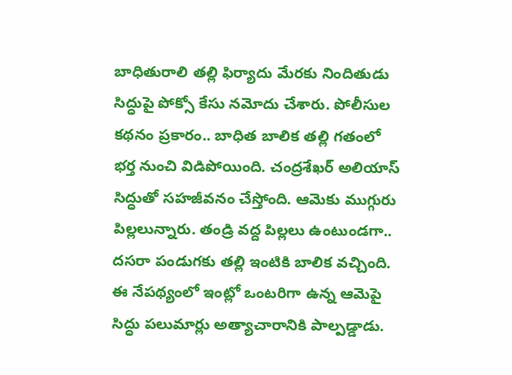బాధితురాలి తల్లి ఫిర్యాదు మేరకు నిందితుడు సిద్ధుపై పోక్సో కేసు నమోదు చేశారు. పోలీసుల కథనం ప్రకారం.. బాధిత బాలిక తల్లి గతంలో భర్త నుంచి విడిపోయింది. చంద్రశేఖర్‌ అలియాస్‌ సిద్ధుతో సహజీవనం చేస్తోంది. ఆమెకు ముగ్గురు పిల్లలున్నారు. తండ్రి వద్ద పిల్లలు ఉంటుండగా.. దసరా పండుగకు తల్లి ఇంటికి బాలిక వచ్చింది. ఈ నేపథ్యంలో ఇంట్లో ఒంటరిగా ఉన్న ఆమెపై సిద్ధు పలుమార్లు అత్యాచారానికి పాల్పడ్డాడు.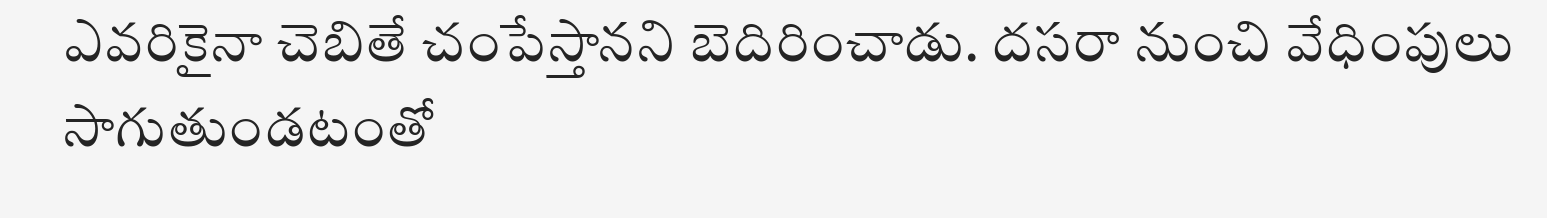ఎవరికైనా చెబితే చంపేస్తానని బెదిరించాడు. దసరా నుంచి వేధింపులు సాగుతుండటంతో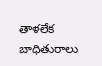తాళలేక బాధితురాలు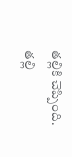తల్లికి చెప్పింది. తల్లి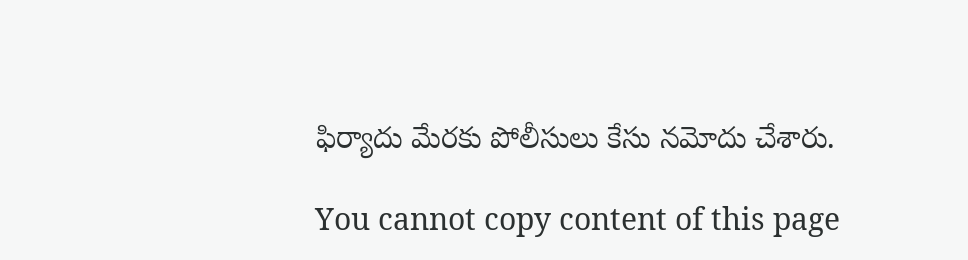ఫిర్యాదు మేరకు పోలీసులు కేసు నమోదు చేశారు.

You cannot copy content of this page